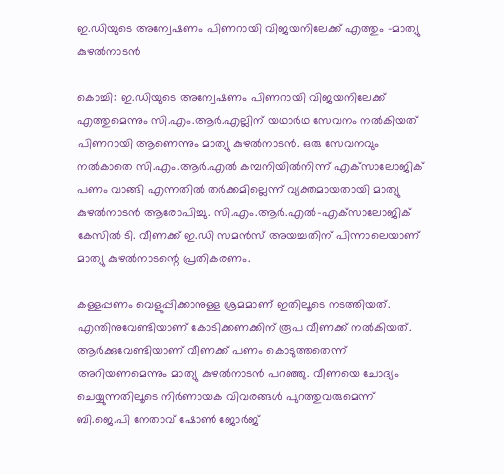ഇ.ഡിയുടെ അന്വേഷണം പിണറായി വിജയനിലേക്ക് എത്തും -മാത്യു കുഴൽനാടൻ

കൊച്ചി: ഇ.ഡിയുടെ അന്വേഷണം പിണറായി വിജയനിലേക്ക് എത്തുമെന്നും സി.എം.ആർ.എല്ലിന് യഥാർഥ സേവനം നൽകിയത് പിണറായി ആണെന്നും മാത്യു കുഴൽനാടൻ. ഒരു സേവനവും നൽകാതെ സി.എം.ആർ.എൽ കമ്പനിയിൽനിന്ന് എക്‌സാലോജിക് പണം വാങ്ങി എന്നതിൽ തർക്കമില്ലെന്ന് വ്യക്തമായതായി മാത്യു കുഴൽനാടൻ ആരോപിച്ചു. സി.എം.ആർ.എൽ-എക്‌സാലോജിക് കേസിൽ ടി. വീണക്ക് ഇ.ഡി സമൻസ് അയച്ചതിന് പിന്നാലെയാണ് മാത്യു കുഴൽനാടന്റെ പ്രതികരണം.

കള്ളപ്പണം വെളുപ്പിക്കാനുള്ള ശ്രമമാണ് ഇതിലൂടെ നടത്തിയത്. എന്തിനുവേണ്ടിയാണ് കോടിക്കണക്കിന് രൂപ വീണക്ക് നൽകിയത്. ആർക്കുവേണ്ടിയാണ് വീണക്ക് പണം കൊടുത്തതെന്ന് അറിയണമെന്നും മാത്യു കുഴൽനാടൻ പറഞ്ഞു. വീണയെ ചോദ്യം ചെയ്യുന്നതിലൂടെ നിർണായക വിവരങ്ങൾ പുറത്തുവരുമെന്ന് ബി.ജെ.പി നേതാവ് ഷോൺ ജോർജ്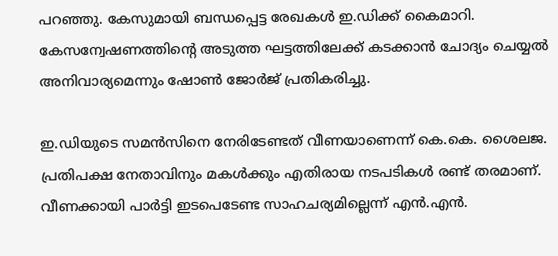പറഞ്ഞു. കേസുമായി ബന്ധപ്പെട്ട രേഖകൾ ഇ.ഡിക്ക് കൈമാറി. കേസന്വേഷണത്തിന്റെ അടുത്ത ഘട്ടത്തിലേക്ക് കടക്കാൻ ചോദ്യം ചെയ്യൽ അനിവാര്യമെന്നും ഷോൺ ജോർജ് പ്രതികരിച്ചു.

ഇ.ഡിയുടെ സമൻസിനെ നേരിടേണ്ടത് വീണയാണെന്ന് കെ.കെ. ശൈലജ. പ്രതിപക്ഷ നേതാവിനും മകൾക്കും എതിരായ നടപടികൾ രണ്ട് തരമാണ്. വീണക്കായി പാർട്ടി ഇടപെടേണ്ട സാഹചര്യമില്ലെന്ന് എൻ.എൻ.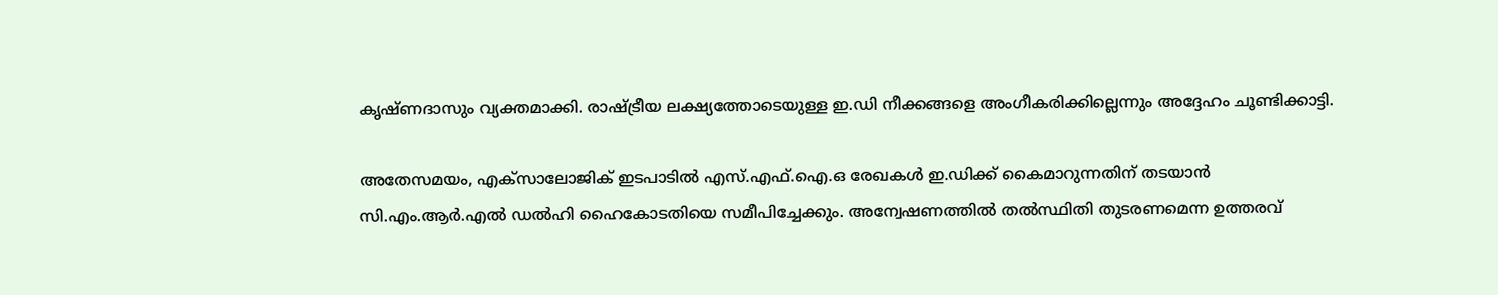കൃഷ്ണദാസും വ്യക്തമാക്കി. രാഷ്ട്രീയ ലക്ഷ്യത്തോടെയുള്ള ഇ.ഡി നീക്കങ്ങളെ അംഗീകരിക്കില്ലെന്നും അദ്ദേഹം ചൂണ്ടിക്കാട്ടി.

അതേസമയം, എക്സാലോജിക് ഇടപാടിൽ എസ്.എഫ്.ഐ.ഒ രേഖകൾ ഇ.ഡിക്ക് കൈമാറുന്നതിന് തടയാൻ സി.എം.ആർ.എൽ ഡൽഹി ഹൈകോടതിയെ സമീപിച്ചേക്കും. അന്വേഷണത്തിൽ തൽസ്ഥിതി തുടരണമെന്ന ഉത്തരവ്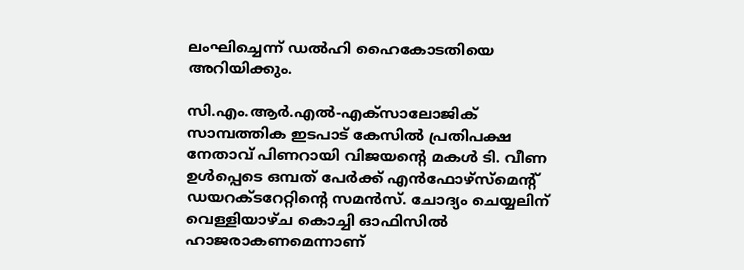ലംഘിച്ചെന്ന് ഡൽഹി ഹൈകോടതിയെ അറിയിക്കും.

സി.എം.ആർ.എല്‍-എക്‌സാലോജിക് സാമ്പത്തിക ഇടപാട് കേസില്‍ പ്രതിപക്ഷ നേതാവ് പിണറായി വിജയന്റെ മകൾ ടി. വീണ ഉൾപ്പെടെ ഒമ്പത് പേർക്ക് എൻഫോഴ്സ്മെന്റ് ഡയറക്ടറേറ്റിന്റെ സമൻസ്. ചോദ്യം ചെയ്യലിന് വെള്ളിയാഴ്ച കൊച്ചി ഓഫിസിൽ ഹാജരാകണമെന്നാണ്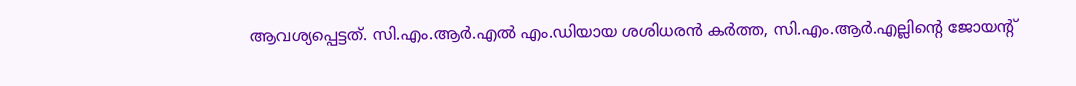ആവശ്യപ്പെട്ടത്. സി.എം.ആർ.എൽ എം.ഡിയായ ശശിധരൻ കർത്ത, സി.എം.ആർ.എല്ലിന്റെ ജോയന്റ്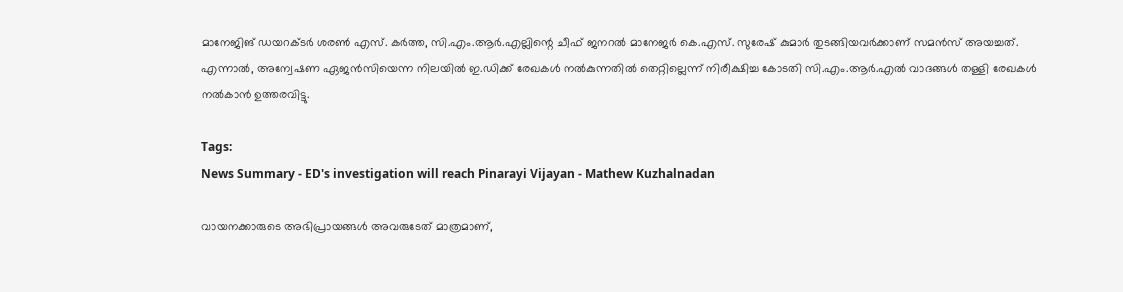മാനേജിങ് ഡയറക്ടർ ശരൺ എസ്. കർത്ത, സി.എം.ആർ.എല്ലിന്റെ ചീഫ് ജനറൽ മാനേജർ കെ.എസ്. സുരേഷ് കുമാർ തുടങ്ങിയവർക്കാണ് സമൻസ് അയച്ചത്.  എന്നാല്‍, അന്വേഷണ ഏജന്‍സിയെന്ന നിലയില്‍ ഇ.ഡിക്ക് രേഖകള്‍ നല്‍കുന്നതില്‍ തെറ്റില്ലെന്ന് നിരീക്ഷിച്ച കോടതി സി.എം.ആർ.എൽ വാദങ്ങൾ തള്ളി രേഖകൾ നൽകാൻ ഉത്തരവിട്ടു.

Tags:
News Summary - ED's investigation will reach Pinarayi Vijayan - Mathew Kuzhalnadan

വായനക്കാരുടെ അഭിപ്രായങ്ങള്‍ അവരുടേത് മാത്രമാണ്,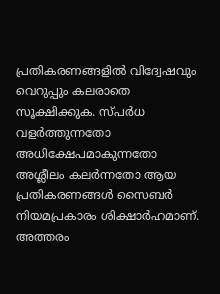പ്രതികരണങ്ങളിൽ വിദ്വേഷവും വെറുപ്പും കലരാതെ സൂക്ഷിക്കുക. സ്പർധ വളർത്തുന്നതോ അധിക്ഷേപമാകുന്നതോ അശ്ലീലം കലർന്നതോ ആയ പ്രതികരണങ്ങൾ സൈബർ നിയമപ്രകാരം ശിക്ഷാർഹമാണ്. അത്തരം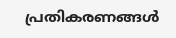പ്രതികരണങ്ങൾ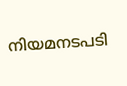നിയമനടപടി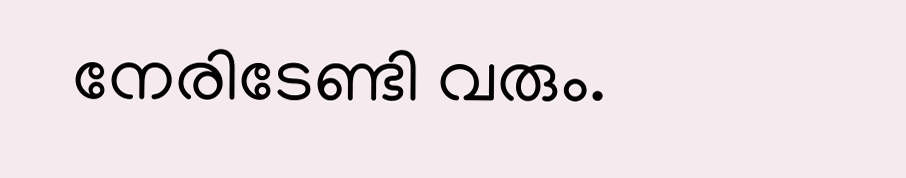നേരിടേണ്ടി വരും.